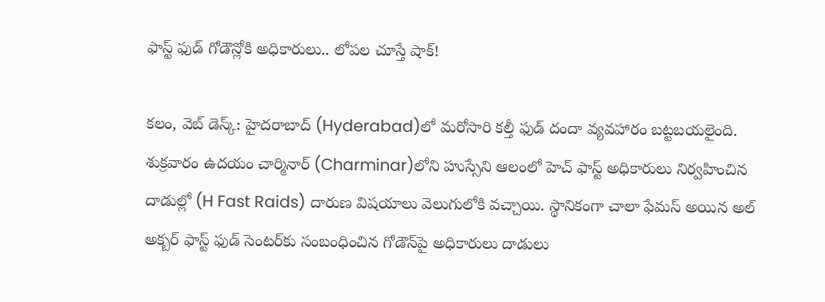ఫాస్ట్ ఫుడ్ గోడౌన్లోకి అధికారులు.. లోపల చూస్తే షాక్!

క‌లం, వెబ్ డెస్క్: హైద‌రాబాద్‌ (Hyderabad)లో మ‌రోసారి క‌ల్తీ ఫుడ్ దందా వ్య‌వ‌హారం బ‌ట్ట‌బ‌య‌లైంది. శుక్ర‌వారం ఉద‌యం చార్మినార్‌ (Charminar)లోని హుస్సేని ఆలంలో హెచ్ ఫాస్ట్ అధికారులు నిర్వ‌హించిన దాడుల్లో (H Fast Raids) దారుణ విష‌యాలు వెలుగులోకి వ‌చ్చాయి. స్థానికంగా చాలా ఫేమ‌స్ అయిన అల్ అక్బ‌ర్ ఫాస్ట్ ఫుడ్ సెంట‌ర్‌కు సంబంధించిన గోడౌన్‌పై అధికారులు దాడులు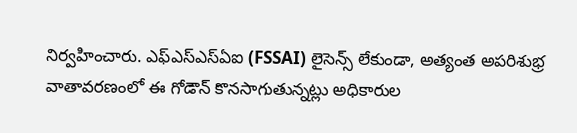నిర్వ‌హించారు. ఎఫ్‌ఎస్‌ఎస్‌ఏఐ (FSSAI) లైసెన్స్ లేకుండా, అత్యంత అపరిశుభ్ర వాతావరణంలో ఈ గోడౌన్ కొన‌సాగుతున్న‌ట్లు అధికారుల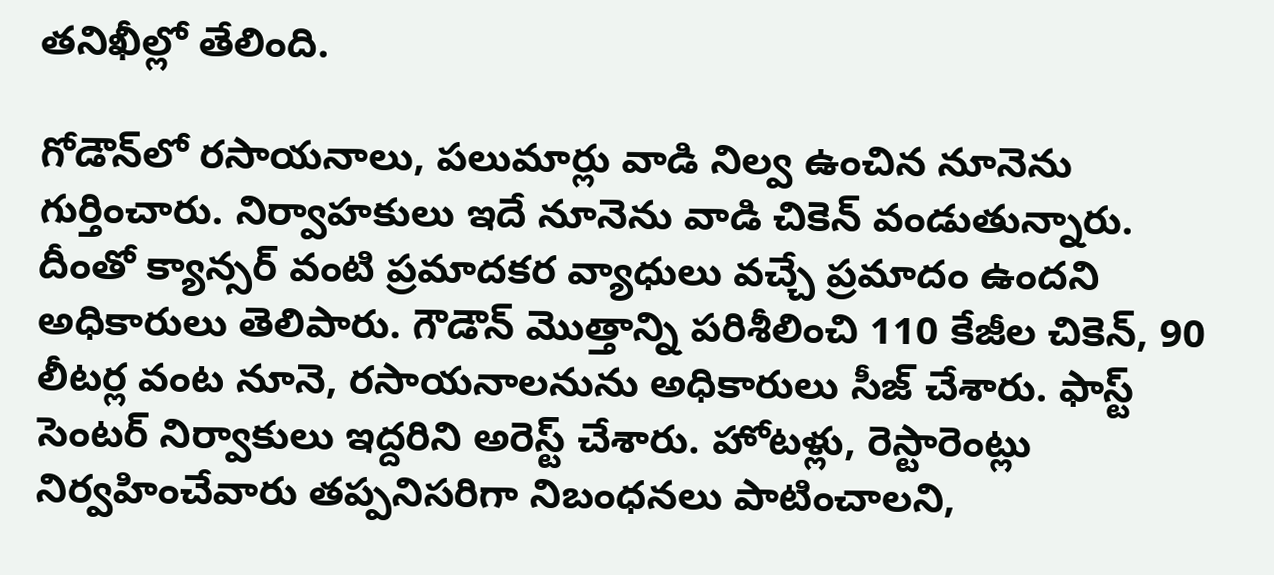త‌నిఖీల్లో తేలింది.

గోడౌన్‌లో రసాయనాలు, ప‌లుమార్లు వాడి నిల్వ ఉంచిన నూనెను గుర్తించారు. నిర్వాహ‌కులు ఇదే నూనెను వాడి చికెన్ వండుతున్నారు. దీంతో క్యాన్స‌ర్ వంటి ప్ర‌మాద‌క‌ర వ్యాధులు వ‌చ్చే ప్ర‌మాదం ఉంద‌ని అధికారులు తెలిపారు. గౌడౌన్ మొత్తాన్ని ప‌రిశీలించి 110 కేజీల చికెన్, 90 లీటర్ల వంట‌ నూనె, రసాయనాలనును అధికారులు సీజ్ చేశారు. ఫాస్ట్ సెంట‌ర్ నిర్వాకులు ఇద్దరిని అరెస్ట్ చేశారు. హోటళ్లు, రెస్టారెంట్లు నిర్వహించేవారు తప్పనిసరిగా నిబంధనలు పాటించాలని,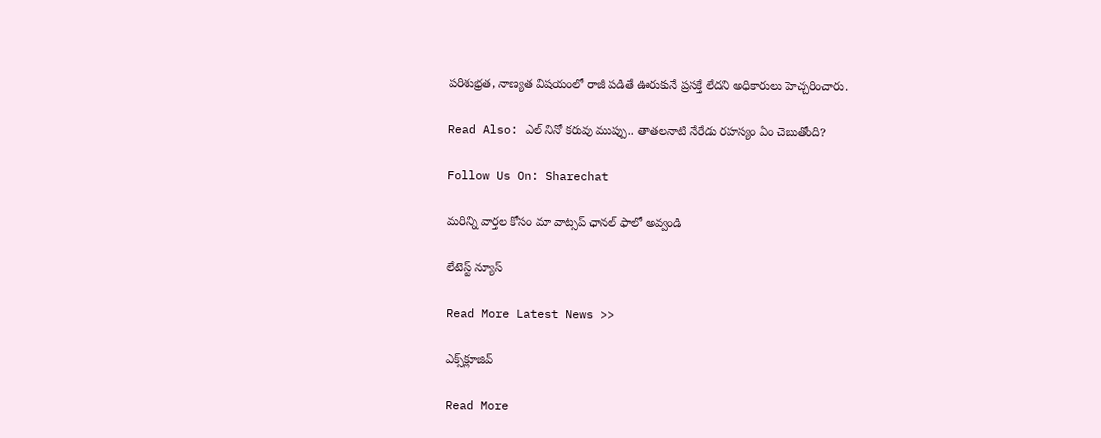పరిశుభ్రత, నాణ్యత విషయంలో రాజీ పడితే ఊరుకునే ప్రసక్తే లేదని అధికారులు హెచ్చరించారు.

Read Also: ఎల్ నినో కరువు ముప్పు.. తాతలనాటి నేరేడు రహస్యం ఏం చెబుతోంది?

Follow Us On: Sharechat

మ‌రిన్ని వార్త‌ల కోసం మా వాట్స‌ప్ ఛాన‌ల్ ఫాలో అవ్వండి

లేటెస్ట్ న్యూస్‌

Read More Latest News >>

ఎక్స్‌క్లూజివ్‌

Read More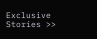Exclusive Stories >>